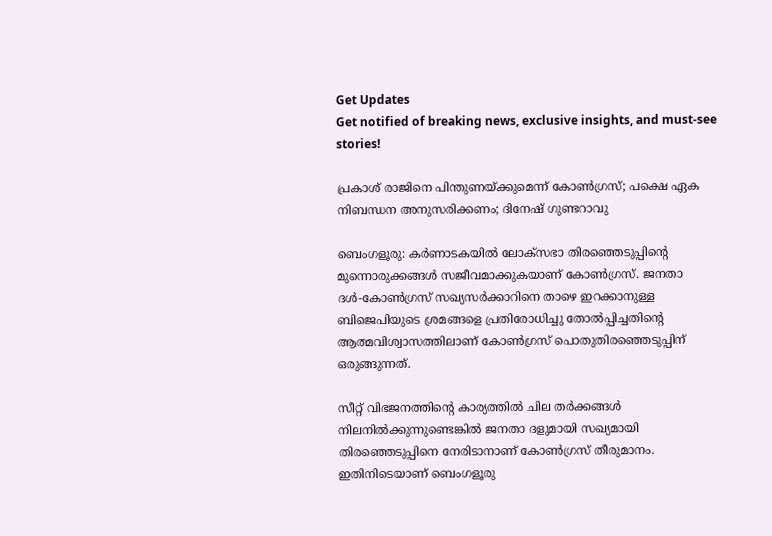Get Updates
Get notified of breaking news, exclusive insights, and must-see stories!

പ്രകാശ് രാജിനെ പിന്തുണയ്ക്കുമെന്ന് കോണ്‍ഗ്രസ്; പക്ഷെ ഏക നിബന്ധന അനുസരിക്കണം; ദിനേഷ് ഗുണ്ടറാവു

ബെംഗളൂരു: കര്‍ണാടകയില്‍ ലോക്സഭാ തിരഞ്ഞെടുപ്പിന്‍റെ മുന്നൊരുക്കങ്ങള്‍ സജീവമാക്കുകയാണ് കോണ്‍ഗ്രസ്. ജനതാ ദള്‍-കോണ്‍ഗ്രസ് സഖ്യസര്‍ക്കാറിനെ താഴെ ഇറക്കാനുള്ള ബിജെപിയുടെ ശ്രമങ്ങളെ പ്രതിരോധിച്ചു തോല്‍പ്പിച്ചതിന്‍റെ ആത്മവിശ്വാസത്തിലാണ് കോണ്‍ഗ്രസ് പൊതുതിരഞ്ഞെടുപ്പിന് ഒരുങ്ങുന്നത്.

സീറ്റ് വിഭജനത്തിന്‍റെ കാര്യത്തില്‍ ചില തര്‍ക്കങ്ങള്‍ നിലനില്‍ക്കുന്നുണ്ടെങ്കില്‍ ജനതാ ദളുമായി സഖ്യമായി തിരഞ്ഞെടുപ്പിനെ നേരിടാനാണ് കോണ്‍ഗ്രസ് തീരുമാനം. ഇതിനിടെയാണ് ബെംഗളൂരു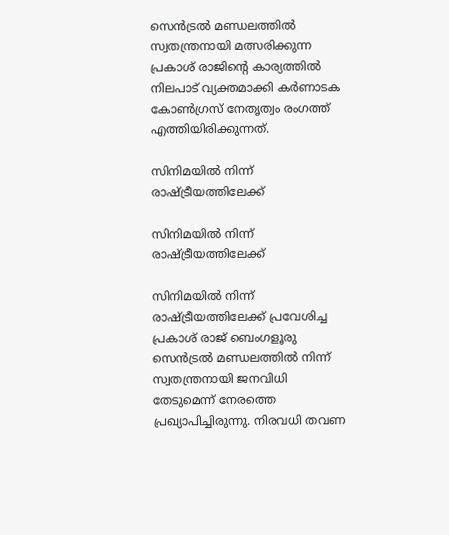സെന്‍ട്രല്‍ മണ്ഡലത്തില്‍ സ്വതന്ത്രനായി മത്സരിക്കുന്ന പ്രകാശ് രാജിന്‍റെ കാര്യത്തില്‍ നിലപാട് വ്യക്തമാക്കി കര്‍ണാടക കോണ്‍ഗ്രസ് നേതൃത്വം രംഗത്ത് എത്തിയിരിക്കുന്നത്.

സിനിമയില്‍ നിന്ന് രാഷ്ട്രീയത്തിലേക്ക്

സിനിമയില്‍ നിന്ന് രാഷ്ട്രീയത്തിലേക്ക്

സിനിമയില്‍ നിന്ന് രാഷ്ട്രീയത്തിലേക്ക് പ്രവേശിച്ച പ്രകാശ് രാജ് ബെംഗളൂരു സെന്‍ട്രല്‍ മണ്ഡലത്തില്‍ നിന്ന് സ്വതന്ത്രനായി ജനവിധി തേടുമെന്ന് നേരത്തെ പ്രഖ്യാപിച്ചിരുന്നു. നിരവധി തവണ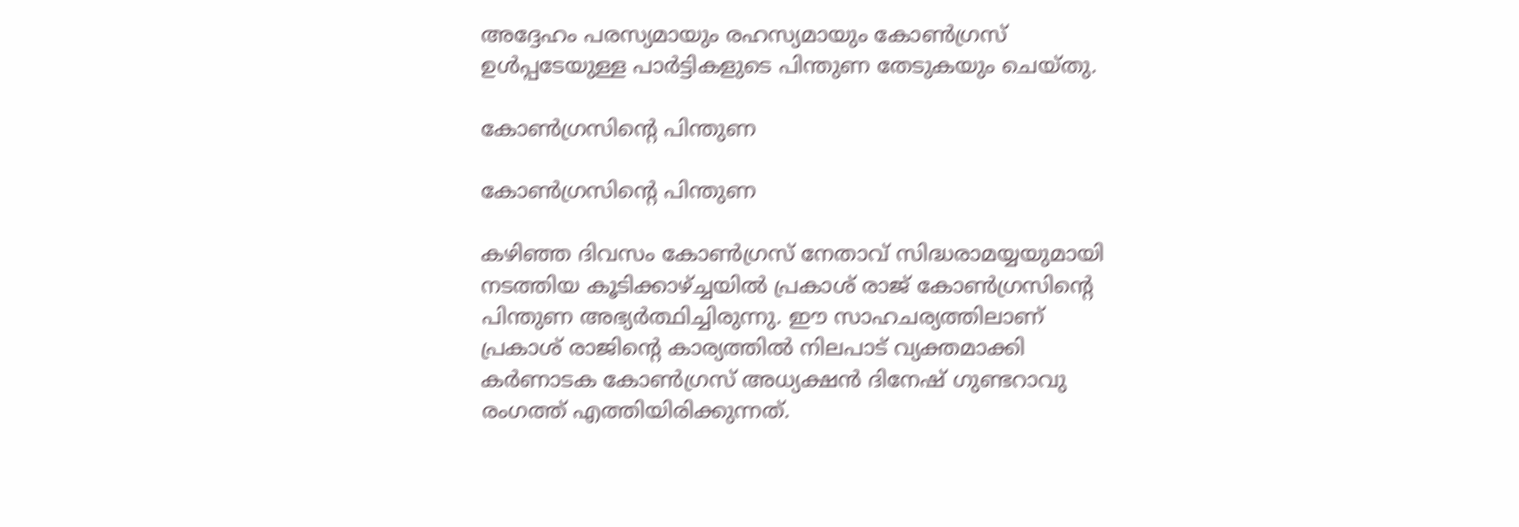അദ്ദേഹം പരസ്യമായും രഹസ്യമായും കോണ്‍ഗ്രസ് ഉള്‍പ്പടേയുള്ള പാര്‍ട്ടികളുടെ പിന്തുണ തേടുകയും ചെയ്തു.

കോണ്‍ഗ്രസിന്‍റെ പിന്തുണ

കോണ്‍ഗ്രസിന്‍റെ പിന്തുണ

കഴിഞ്ഞ ദിവസം കോണ്‍ഗ്രസ് നേതാവ് സിദ്ധരാമയ്യയുമായി നടത്തിയ കൂടിക്കാഴ്ച്ചയില്‍ പ്രകാശ് രാജ് കോണ്‍ഗ്രസിന്‍റെ പിന്തുണ അഭ്യര്‍ത്ഥിച്ചിരുന്നു. ഈ സാഹചര്യത്തിലാണ് പ്രകാശ് രാജിന്‍റെ കാര്യത്തില്‍ നിലപാട് വ്യക്തമാക്കി കര്‍ണാടക കോണ്‍ഗ്രസ് അധ്യക്ഷന്‍ ദിനേഷ് ഗുണ്ടറാവു രംഗത്ത് എത്തിയിരിക്കുന്നത്.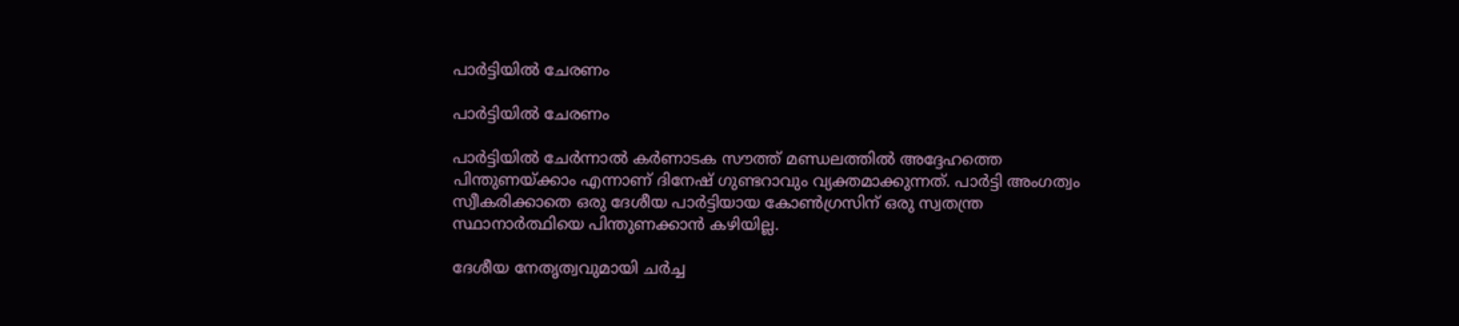പാര്‍ട്ടിയില്‍ ചേരണം

പാര്‍ട്ടിയില്‍ ചേരണം

പാര്‍ട്ടിയില്‍ ചേര്‍ന്നാല്‍ കര്‍ണാടക സൗത്ത് മണ്ഡലത്തില്‍ അദ്ദേഹത്തെ പിന്തുണയ്ക്കാം എന്നാണ് ദിനേഷ് ഗുണ്ടറാവും വ്യക്തമാക്കുന്നത്. പാര്‍ട്ടി അംഗത്വം സ്വീകരിക്കാതെ ഒരു ദേശീയ പാര്‍ട്ടിയായ കോണ്‍ഗ്രസിന് ഒരു സ്വതന്ത്ര സ്ഥാനാര്‍ത്ഥിയെ പിന്തുണക്കാന്‍ കഴിയില്ല.

ദേശീയ നേതൃത്വവുമായി ചര്‍ച്ച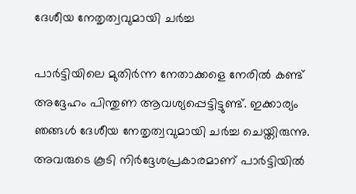ദേശീയ നേതൃത്വവുമായി ചര്‍ച്ച

പാര്‍ട്ടിയിലെ മുതിര്‍ന്ന നേതാക്കളെ നേരില്‍ കണ്ട് അദ്ദേഹം പിന്തുണ ആവശ്യപ്പെട്ടിട്ടുണ്ട്. ഇക്കാര്യം ഞങ്ങള്‍ ദേശീയ നേതൃത്വവുമായി ചര്‍ച്ച ചെയ്തിരുന്നു. അവരുടെ കൂടി നിര്‍ദ്ദേശപ്രകാരമാണ് പാര്‍ട്ടിയില്‍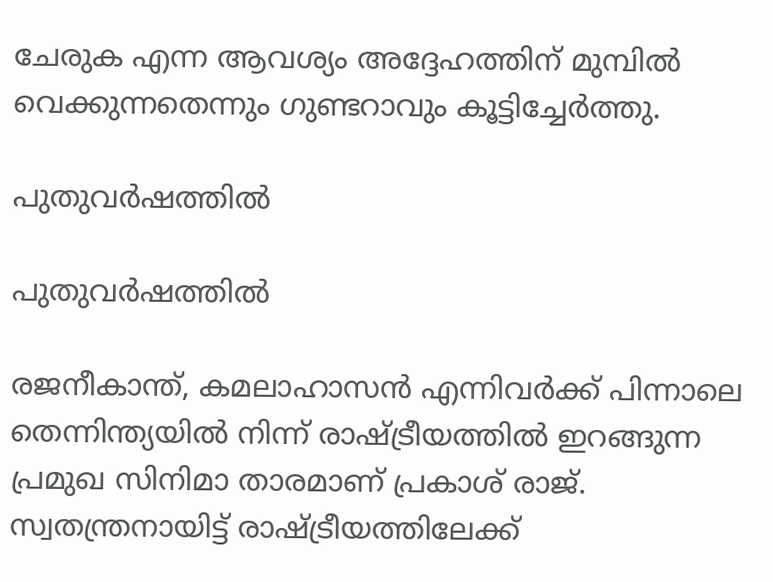ചേരുക എന്ന ആവശ്യം അദ്ദേഹത്തിന് മുമ്പില്‍ വെക്കുന്നതെന്നും ഗുണ്ടറാവും കൂട്ടിച്ചേര്‍ത്തു.

പുതുവര്‍ഷത്തില്‍

പുതുവര്‍ഷത്തില്‍

രജനീകാന്ത്, കമലാഹാസന്‍ എന്നിവര്‍ക്ക് പിന്നാലെ തെന്നിന്ത്യയില്‍ നിന്ന് രാഷ്ട്രീയത്തില്‍ ഇറങ്ങുന്ന പ്രമുഖ സിനിമാ താരമാണ് പ്രകാശ് രാജ്. സ്വതന്ത്രനായിട്ട് രാഷ്ട്രീയത്തിലേക്ക്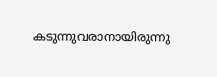കടുന്നുവരാനായിരുന്നു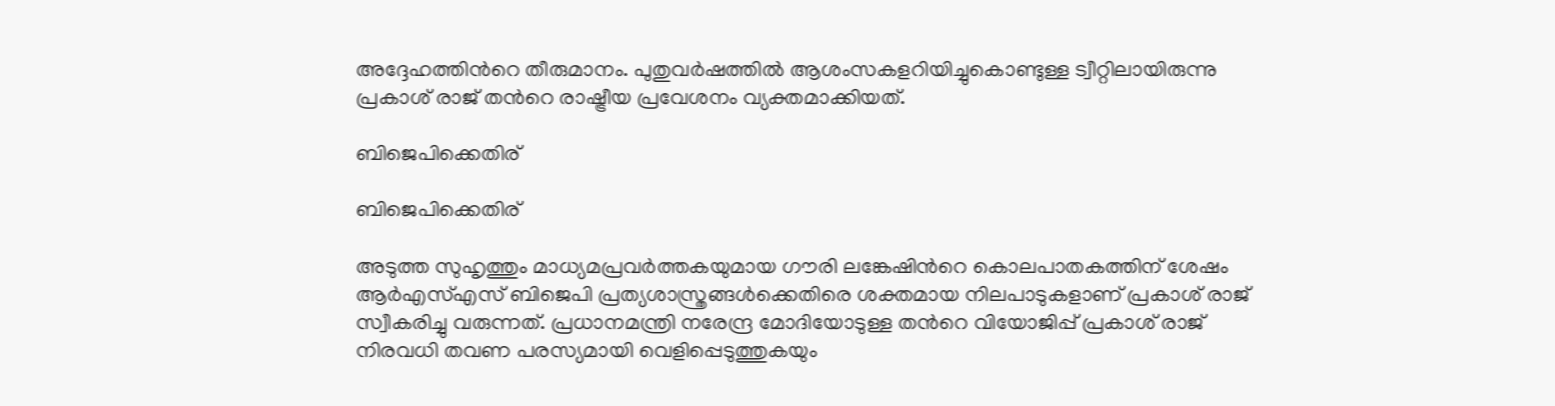അദ്ദേഹത്തിന്‍റെ തീരുമാനം. പുതുവര്‍ഷത്തില്‍ ആശംസകളറിയിച്ചുകൊണ്ടുള്ള ട്വീറ്റിലായിരുന്നു പ്രകാശ് രാജ് തന്‍റെ രാഷ്ട്രീയ പ്രവേശനം വ്യക്തമാക്കിയത്.

ബിജെപിക്കെതിര്

ബിജെപിക്കെതിര്

അടുത്ത സുഹൃത്തും മാധ്യമപ്രവര്‍ത്തകയുമായ ഗൗരി ലങ്കേഷിന്‍റെ കൊലപാതകത്തിന് ശേഷം ആര്‍എസ്എസ് ബിജെപി പ്രത്യശാസ്ത്രങ്ങള്‍ക്കെതിരെ ശക്തമായ നിലപാടുകളാണ് പ്രകാശ് രാജ് സ്വീകരിച്ചു വരുന്നത്. പ്രധാനമന്ത്രി നരേന്ദ്ര മോദിയോടുള്ള തന്‍റെ വിയോജിപ്പ് പ്രകാശ് രാജ് നിരവധി തവണ പരസ്യമായി വെളിപ്പെടുത്തുകയും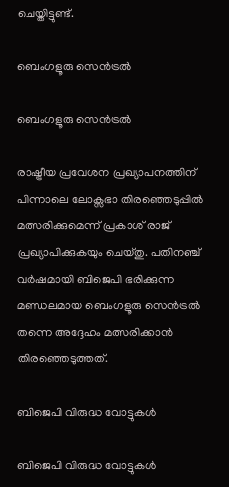ചെയ്തിട്ടുണ്ട്.

ബെംഗളൂരു സെന്‍ട്രല്‍

ബെംഗളൂരു സെന്‍ട്രല്‍

രാഷ്ട്രീയ പ്രവേശന പ്രഖ്യാപനത്തിന് പിന്നാലെ ലോക്സഭാ തിരഞ്ഞെടുപ്പില്‍ മത്സരിക്കുമെന്ന് പ്രകാശ് രാജ് പ്രഖ്യാപിക്കുകയും ചെയ്തു. പതിനഞ്ച് വര്‍ഷമായി ബിജെപി ഭരിക്കുന്ന മണ്ഡലമായ ബെംഗളൂരു സെന്‍ട്രല്‍ തന്നെ അദ്ദേഹം മത്സരിക്കാന്‍ തിരഞ്ഞെടുത്തത്.

ബിജെപി വിരുദ്ധ വോട്ടുകള്‍

ബിജെപി വിരുദ്ധ വോട്ടുകള്‍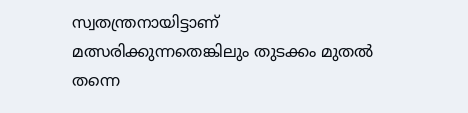സ്വതന്ത്രനായിട്ടാണ് മത്സരിക്കുന്നതെങ്കിലും തുടക്കം മുതല്‍ തന്നെ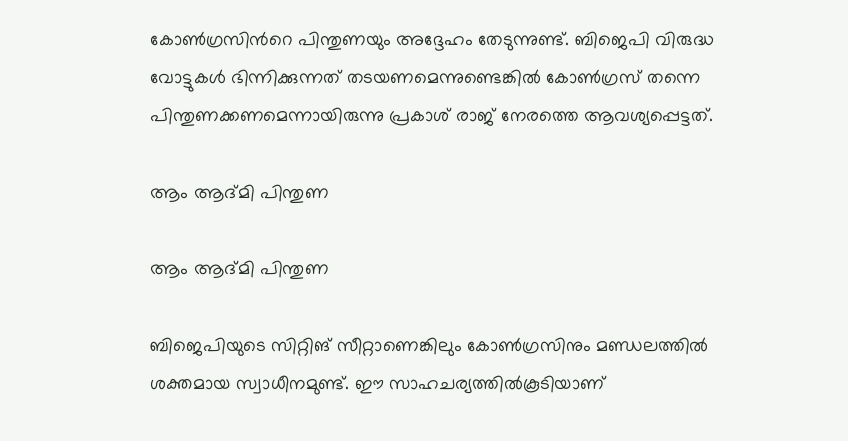കോണ്‍ഗ്രസിന്‍റെ പിന്തുണയും അദ്ദേഹം തേടുന്നുണ്ട്. ബിജെപി വിരുദ്ധ വോട്ടുകള്‍ ഭിന്നിക്കുന്നത് തടയണമെന്നുണ്ടെങ്കില്‍ കോണ്‍ഗ്രസ് തന്നെ പിന്തുണക്കണമെന്നായിരുന്നു പ്രകാശ് രാജ് നേരത്തെ ആവശ്യപ്പെട്ടത്.

ആം ആദ്മി പിന്തുണ

ആം ആദ്മി പിന്തുണ

ബിജെപിയുടെ സിറ്റിങ് സീറ്റാണെങ്കിലും കോണ്‍ഗ്രസിനും മണ്ഡലത്തില്‍ ശക്തമായ സ്വാധീനമുണ്ട്. ഈ സാഹചര്യത്തില്‍കൂടിയാണ്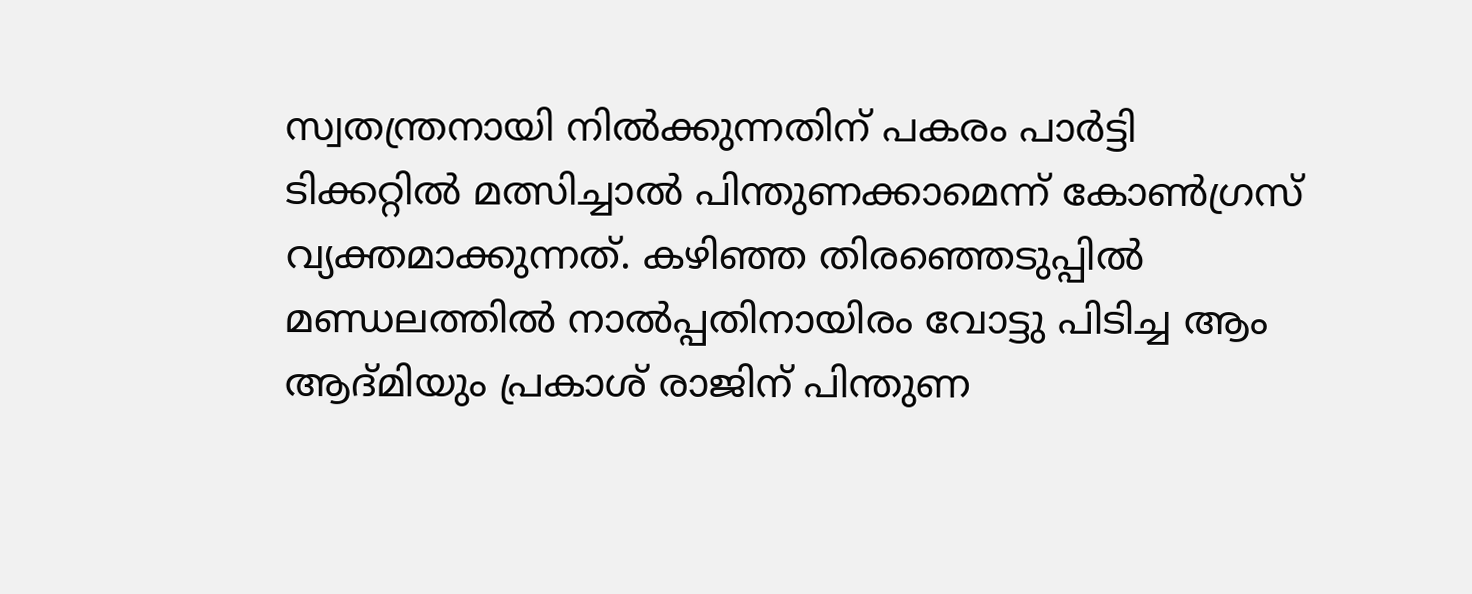സ്വതന്ത്രനായി നില്‍ക്കുന്നതിന് പകരം പാര്‍ട്ടി ടിക്കറ്റില്‍ മത്സിച്ചാല്‍ പിന്തുണക്കാമെന്ന് കോണ്‍ഗ്രസ് വ്യക്തമാക്കുന്നത്. കഴിഞ്ഞ തിരഞ്ഞെടുപ്പില്‍ മണ്ഡലത്തില്‍ നാല്‍പ്പതിനായിരം വോട്ടു പിടിച്ച ആം ആദ്മിയും പ്രകാശ് രാജിന് പിന്തുണ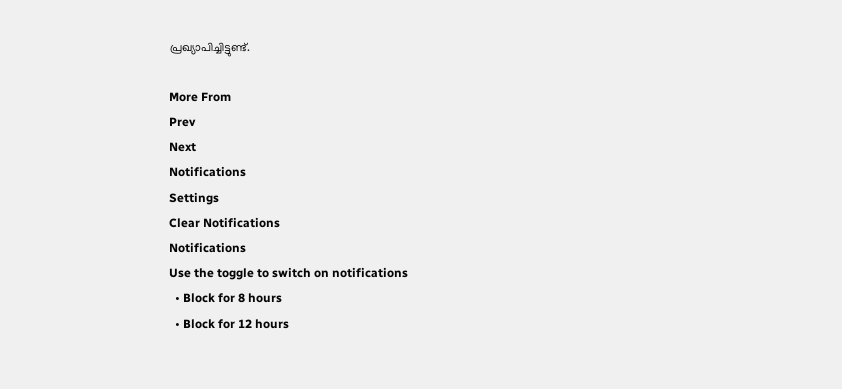പ്രഖ്യാപിച്ചിട്ടുണ്ട്.

More From
Prev
Next
Notifications
Settings
Clear Notifications
Notifications
Use the toggle to switch on notifications
  • Block for 8 hours
  • Block for 12 hours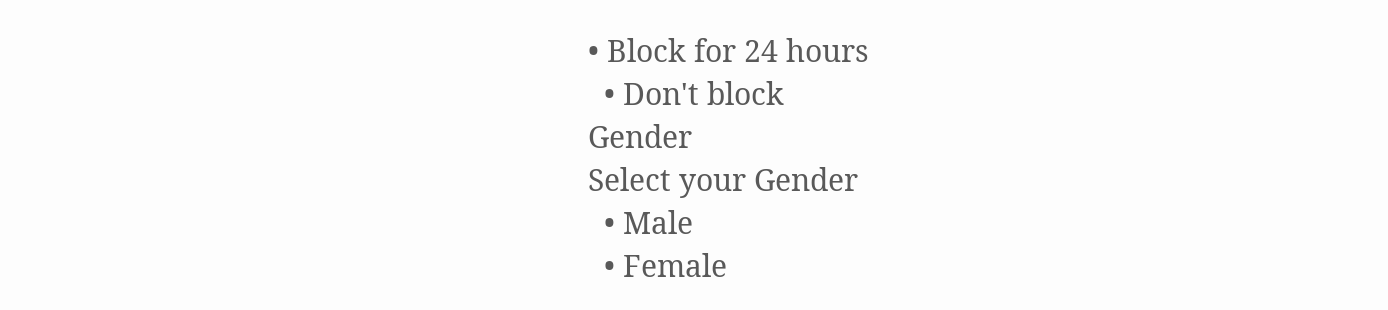• Block for 24 hours
  • Don't block
Gender
Select your Gender
  • Male
  • Female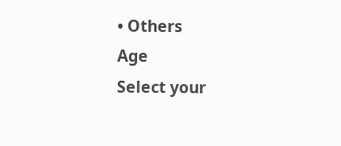• Others
Age
Select your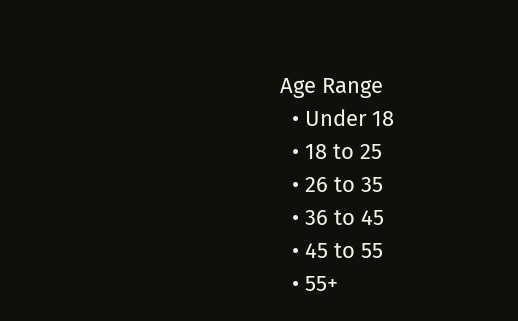Age Range
  • Under 18
  • 18 to 25
  • 26 to 35
  • 36 to 45
  • 45 to 55
  • 55+